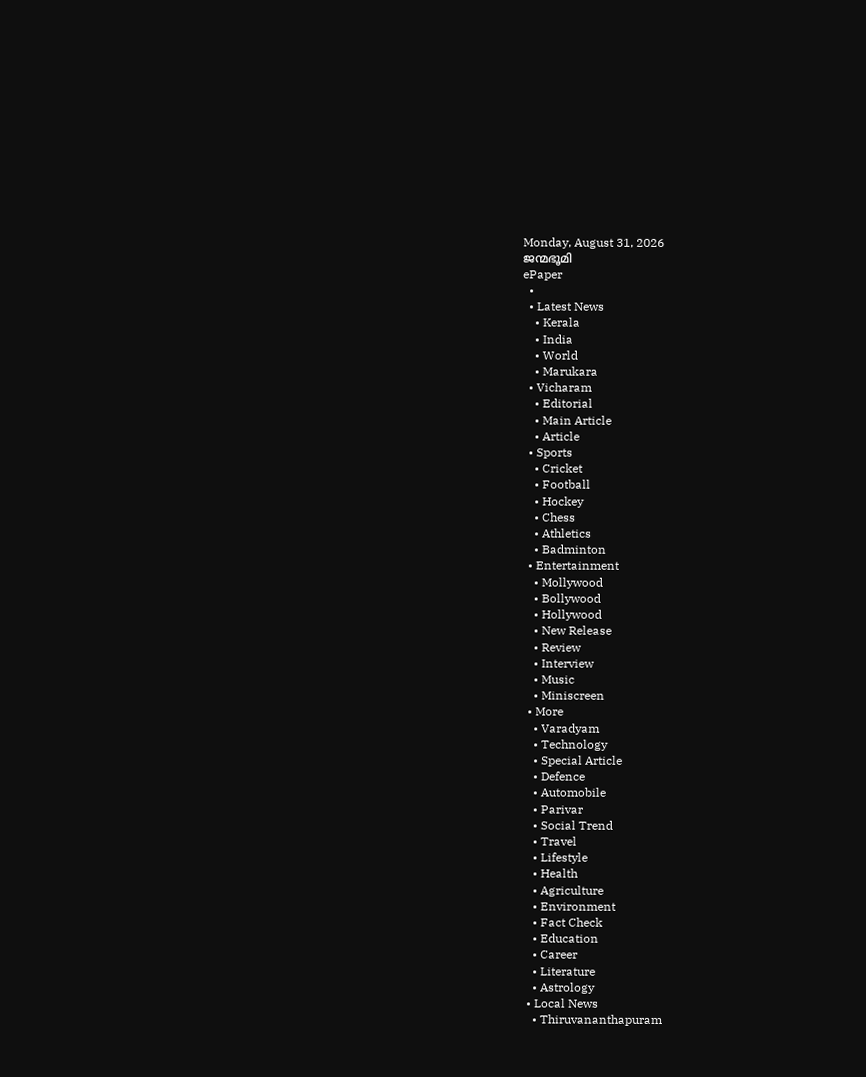Monday, August 31, 2026
ജന്മഭൂമി
ePaper
  •
  • Latest News
    • Kerala
    • India
    • World
    • Marukara
  • Vicharam
    • Editorial
    • Main Article
    • Article
  • Sports
    • Cricket
    • Football
    • Hockey
    • Chess
    • Athletics
    • Badminton
  • Entertainment
    • Mollywood
    • Bollywood
    • Hollywood
    • New Release
    • Review
    • Interview
    • Music
    • Miniscreen
  • More
    • Varadyam
    • Technology
    • Special Article
    • Defence
    • Automobile
    • Parivar
    • Social Trend
    • Travel
    • Lifestyle
    • Health
    • Agriculture
    • Environment
    • Fact Check
    • Education
    • Career
    • Literature
    • Astrology
  • Local News
    • Thiruvananthapuram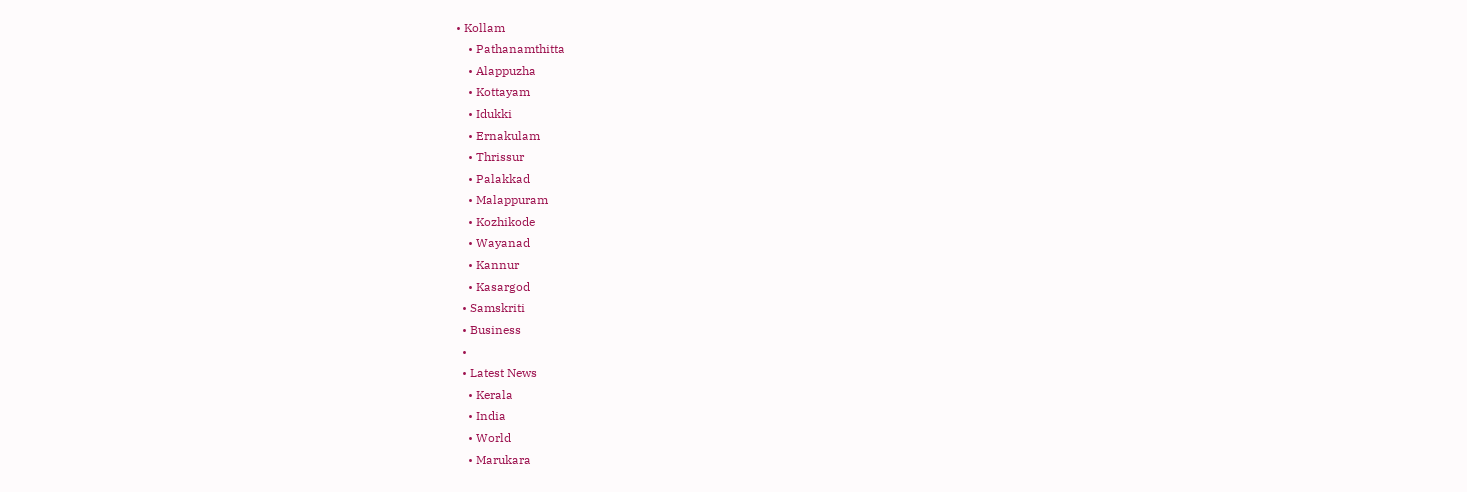• Kollam
    • Pathanamthitta
    • Alappuzha
    • Kottayam
    • Idukki
    • Ernakulam
    • Thrissur
    • Palakkad
    • Malappuram
    • Kozhikode
    • Wayanad
    • Kannur
    • Kasargod
  • Samskriti
  • Business
  •
  • Latest News
    • Kerala
    • India
    • World
    • Marukara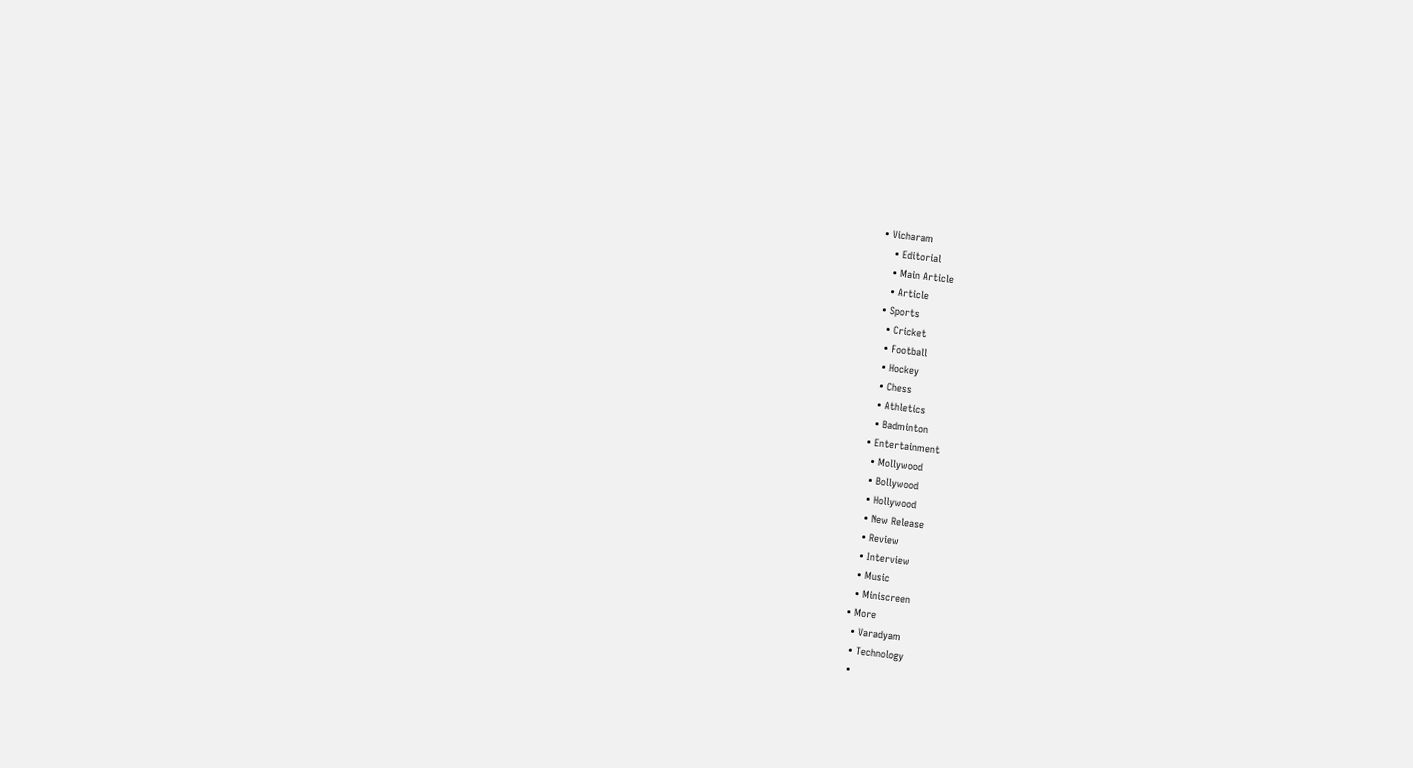• Vicharam
    • Editorial
    • Main Article
    • Article
  • Sports
    • Cricket
    • Football
    • Hockey
    • Chess
    • Athletics
    • Badminton
  • Entertainment
    • Mollywood
    • Bollywood
    • Hollywood
    • New Release
    • Review
    • Interview
    • Music
    • Miniscreen
  • More
    • Varadyam
    • Technology
    •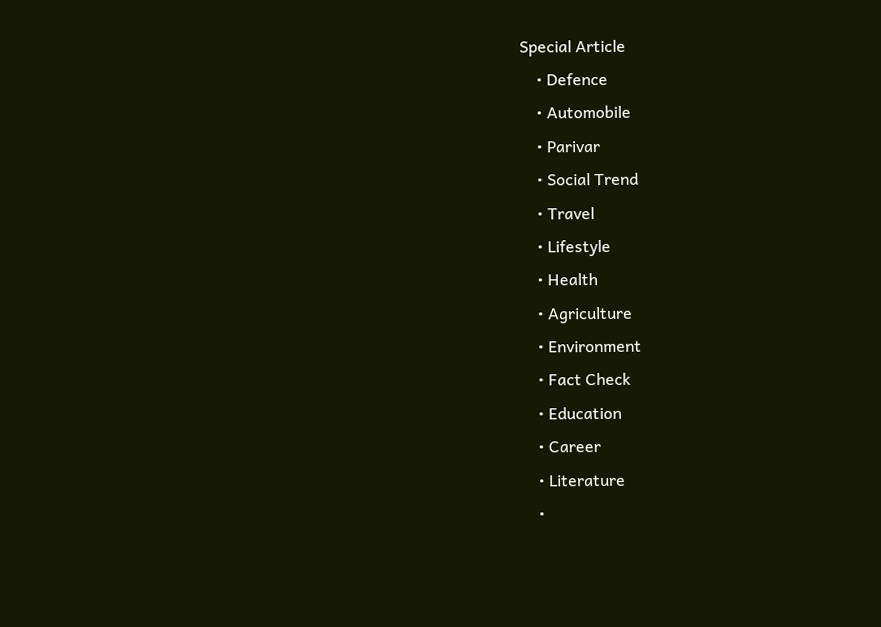Special Article
    • Defence
    • Automobile
    • Parivar
    • Social Trend
    • Travel
    • Lifestyle
    • Health
    • Agriculture
    • Environment
    • Fact Check
    • Education
    • Career
    • Literature
    •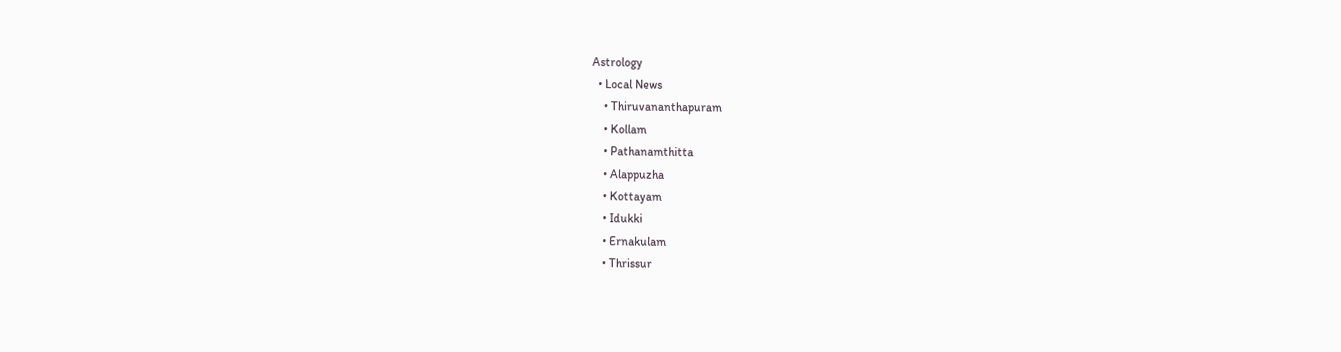Astrology
  • Local News
    • Thiruvananthapuram
    • Kollam
    • Pathanamthitta
    • Alappuzha
    • Kottayam
    • Idukki
    • Ernakulam
    • Thrissur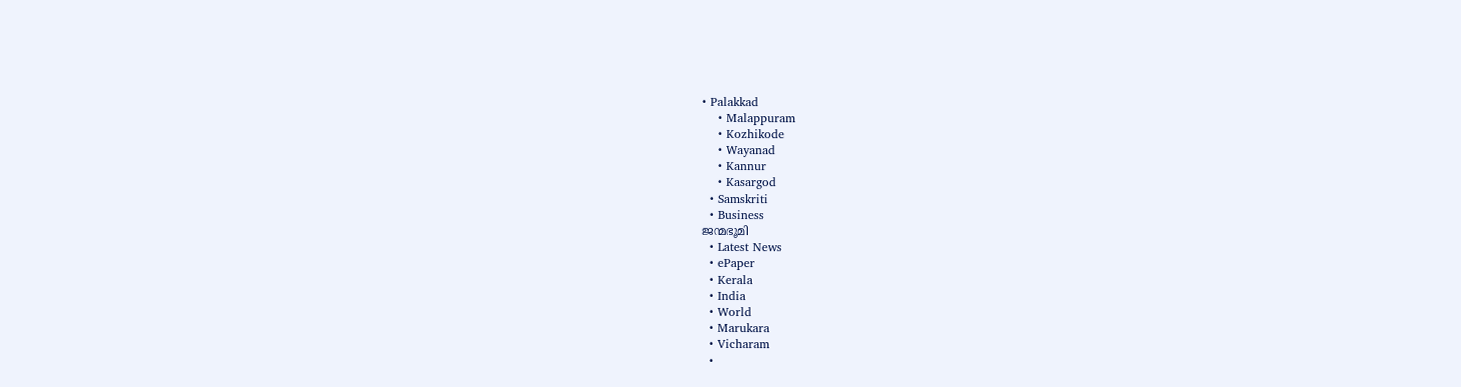• Palakkad
    • Malappuram
    • Kozhikode
    • Wayanad
    • Kannur
    • Kasargod
  • Samskriti
  • Business
ജന്മഭൂമി
  • Latest News
  • ePaper
  • Kerala
  • India
  • World
  • Marukara
  • Vicharam
  •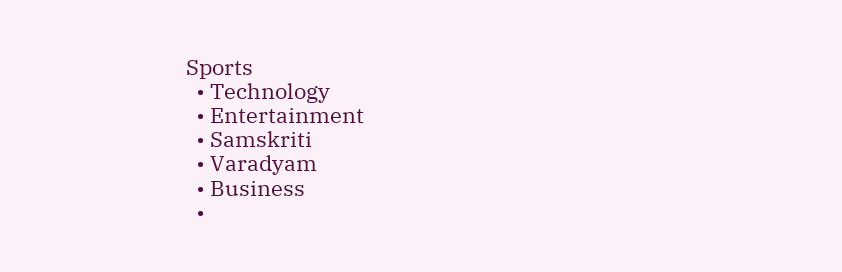Sports
  • Technology
  • Entertainment
  • Samskriti
  • Varadyam
  • Business
  •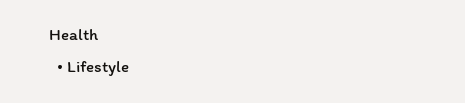Health
  • Lifestyle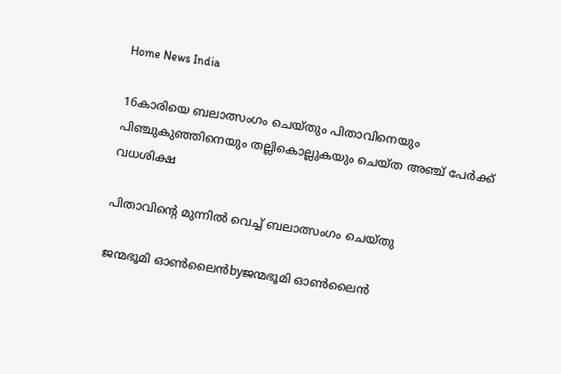Home News India

16കാരിയെ ബലാത്സംഗം ചെയ്തും പിതാവിനെയും പിഞ്ചുകുഞ്ഞിനെയും തല്ലികൊല്ലുകയും ചെയ്ത അഞ്ച് പേർക്ക് വധശിക്ഷ

പിതാവിന്റെ മുന്നിൽ വെച്ച് ബലാത്സംഗം ചെയ്തു

ജന്മഭൂമി ഓണ്‍ലൈന്‍byജന്മഭൂമി ഓണ്‍ലൈന്‍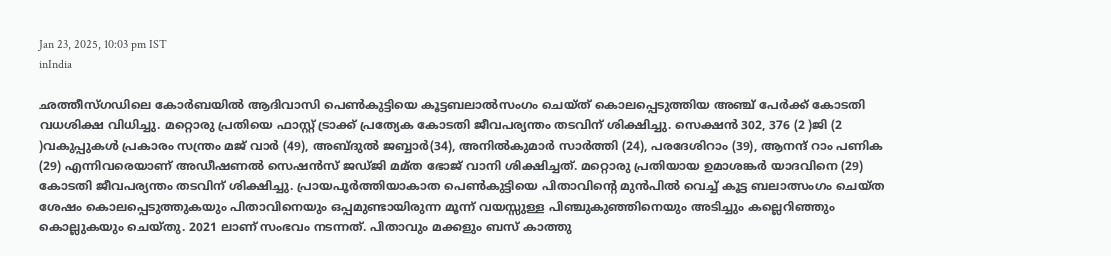Jan 23, 2025, 10:03 pm IST
inIndia

ഛത്തീസ്ഗഡിലെ കോർബയിൽ ആദിവാസി പെൺകുട്ടിയെ കൂട്ടബലാൽസംഗം ചെയ്ത് കൊലപ്പെടുത്തിയ അഞ്ച് പേർക്ക് കോടതി വധശിക്ഷ വിധിച്ചു. മറ്റൊരു പ്രതിയെ ഫാസ്റ്റ് ട്രാക്ക് പ്രത്യേക കോടതി ജീവപര്യന്തം തടവിന് ശിക്ഷിച്ചു. സെക്ഷൻ 302, 376 (2 )ജി (2 )വകുപ്പുകൾ പ്രകാരം സന്ത്രം മജ് വാർ (49), അബ്ദുൽ ജബ്ബാർ(34), അനിൽകുമാർ സാർത്തി (24), പരദേശിറാം (39), ആനന്ദ് റാം പണിക (29) എന്നിവരെയാണ് അഡീഷണൽ സെഷൻസ് ജഡ്ജി മമ്ത ഭോജ് വാനി ശിക്ഷിച്ചത്. മറ്റൊരു പ്രതിയായ ഉമാശങ്കർ യാദവിനെ (29) കോടതി ജീവപര്യന്തം തടവിന് ശിക്ഷിച്ചു. പ്രായപൂർത്തിയാകാത പെൺകുട്ടിയെ പിതാവിന്റെ മുൻപിൽ വെച്ച് കൂട്ട ബലാത്സംഗം ചെയ്ത ശേഷം കൊലപ്പെടുത്തുകയും പിതാവിനെയും ഒപ്പമുണ്ടായിരുന്ന മൂന്ന് വയസ്സുള്ള പിഞ്ചുകുഞ്ഞിനെയും അടിച്ചും കല്ലെറിഞ്ഞും കൊല്ലുകയും ചെയ്തു. 2021 ലാണ് സംഭവം നടന്നത്. പിതാവും മക്കളും ബസ് കാത്തു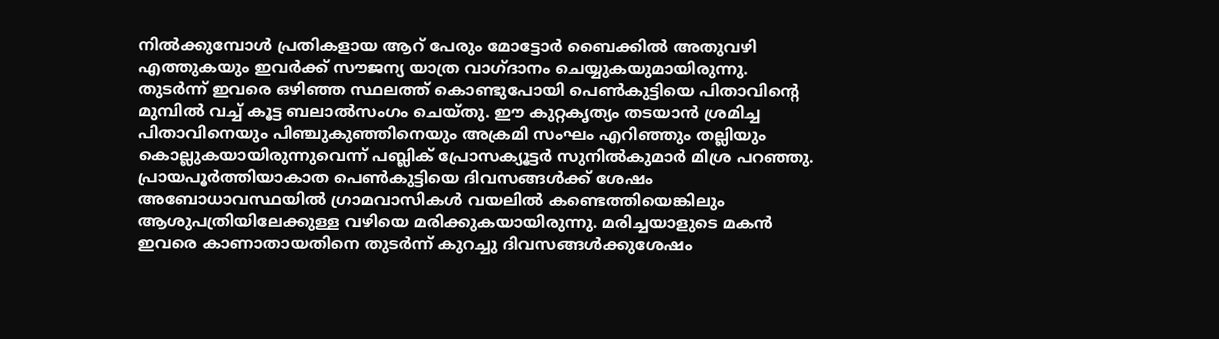നിൽക്കുമ്പോൾ പ്രതികളായ ആറ് പേരും മോട്ടോർ ബൈക്കിൽ അതുവഴി എത്തുകയും ഇവർക്ക് സൗജന്യ യാത്ര വാഗ്ദാനം ചെയ്യുകയുമായിരുന്നു. തുടർന്ന് ഇവരെ ഒഴിഞ്ഞ സ്ഥലത്ത് കൊണ്ടുപോയി പെൺകുട്ടിയെ പിതാവിന്റെ മുമ്പിൽ വച്ച് കൂട്ട ബലാൽസംഗം ചെയ്തു. ഈ കുറ്റകൃത്യം തടയാൻ ശ്രമിച്ച പിതാവിനെയും പിഞ്ചുകുഞ്ഞിനെയും അക്രമി സംഘം എറിഞ്ഞും തല്ലിയും കൊല്ലുകയായിരുന്നുവെന്ന് പബ്ലിക് പ്രോസക്യൂട്ടർ സുനിൽകുമാർ മിശ്ര പറഞ്ഞു. പ്രായപൂർത്തിയാകാത പെൺകുട്ടിയെ ദിവസങ്ങൾക്ക് ശേഷം അബോധാവസ്ഥയിൽ ഗ്രാമവാസികൾ വയലിൽ കണ്ടെത്തിയെങ്കിലും ആശുപത്രിയിലേക്കുള്ള വഴിയെ മരിക്കുകയായിരുന്നു. മരിച്ചയാളുടെ മകൻ ഇവരെ കാണാതായതിനെ തുടർന്ന് കുറച്ചു ദിവസങ്ങൾക്കുശേഷം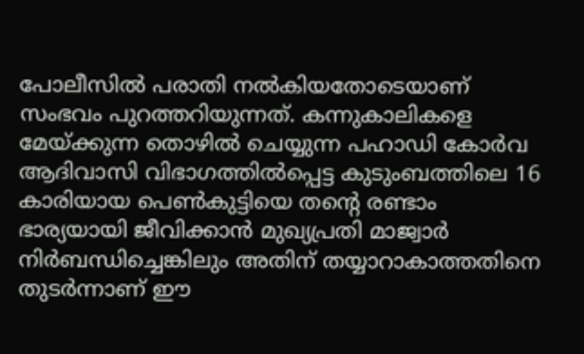പോലീസിൽ പരാതി നൽകിയതോടെയാണ് സംഭവം പുറത്തറിയുന്നത്. കന്നുകാലികളെ മേയ്‌ക്കുന്ന തൊഴിൽ ചെയ്യുന്ന പഹാഡി കോർവ ആദിവാസി വിഭാഗത്തിൽപ്പെട്ട കുടുംബത്തിലെ 16 കാരിയായ പെൺകുട്ടിയെ തന്റെ രണ്ടാം ഭാര്യയായി ജീവിക്കാൻ മുഖ്യപ്രതി മാജ്വാർ നിർബന്ധിച്ചെങ്കിലും അതിന് തയ്യാറാകാത്തതിനെ തുടർന്നാണ് ഈ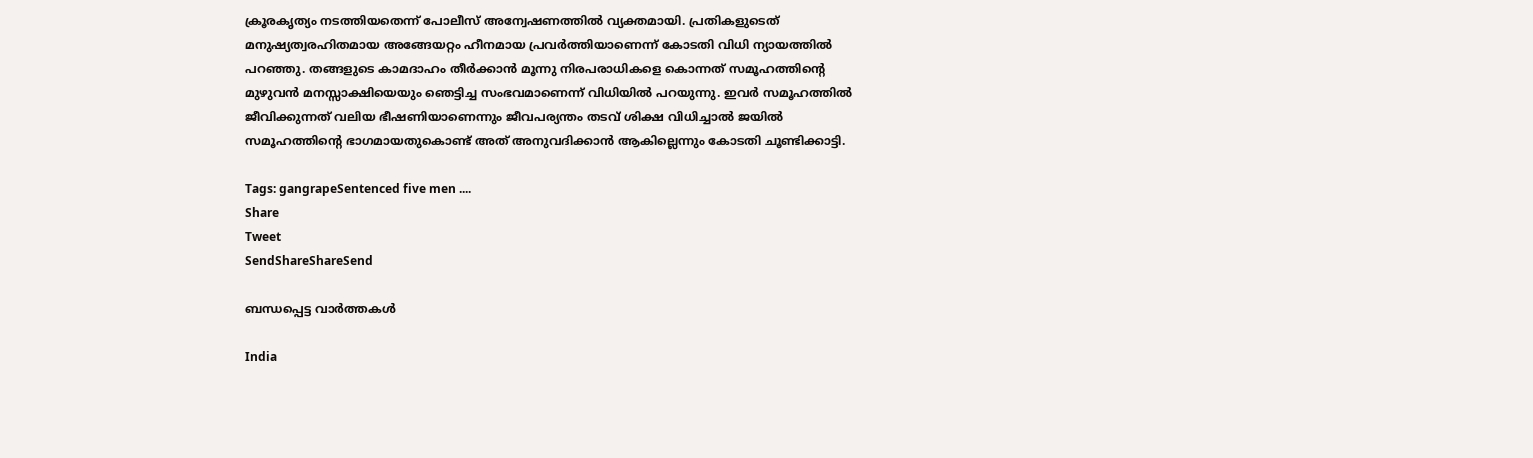ക്രൂരകൃത്യം നടത്തിയതെന്ന് പോലീസ് അന്വേഷണത്തിൽ വ്യക്തമായി. പ്രതികളുടെത് മനുഷ്യത്വരഹിതമായ അങ്ങേയറ്റം ഹീനമായ പ്രവർത്തിയാണെന്ന് കോടതി വിധി ന്യായത്തിൽ പറഞ്ഞു. തങ്ങളുടെ കാമദാഹം തീർക്കാൻ മൂന്നു നിരപരാധികളെ കൊന്നത് സമൂഹത്തിന്റെ മുഴുവൻ മനസ്സാക്ഷിയെയും ഞെട്ടിച്ച സംഭവമാണെന്ന് വിധിയിൽ പറയുന്നു. ഇവർ സമൂഹത്തിൽ ജീവിക്കുന്നത് വലിയ ഭീഷണിയാണെന്നും ജീവപര്യന്തം തടവ് ശിക്ഷ വിധിച്ചാൽ ജയിൽ സമൂഹത്തിന്റെ ഭാഗമായതുകൊണ്ട് അത് അനുവദിക്കാൻ ആകില്ലെന്നും കോടതി ചൂണ്ടിക്കാട്ടി.

Tags: gangrapeSentenced five men ....
Share
Tweet
SendShareShareSend

ബന്ധപ്പെട്ട വാര്‍ത്തകള്‍

India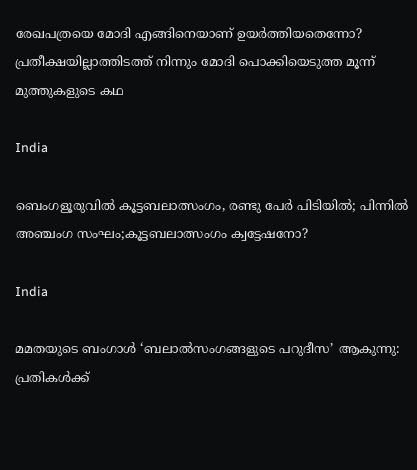രേഖപത്രയെ മോദി എങ്ങിനെയാണ് ഉയര്‍ത്തിയതെന്നോ? പ്രതീക്ഷയില്ലാത്തിടത്ത് നിന്നും മോദി പൊക്കിയെടുത്ത മൂന്ന് മുത്തുകളുടെ കഥ

India

ബെംഗളൂരുവിൽ കൂട്ടബലാത്സംഗം, രണ്ടു പേർ പിടിയില്‍; പിന്നില്‍ അഞ്ചംഗ സംഘം;കൂട്ടബലാത്സംഗം ക്വട്ടേഷനോ?

India

മമതയുടെ ബംഗാൾ ‘ബലാൽസംഗങ്ങളുടെ പറുദീസ’ ആകുന്നു: പ്രതികൾക്ക്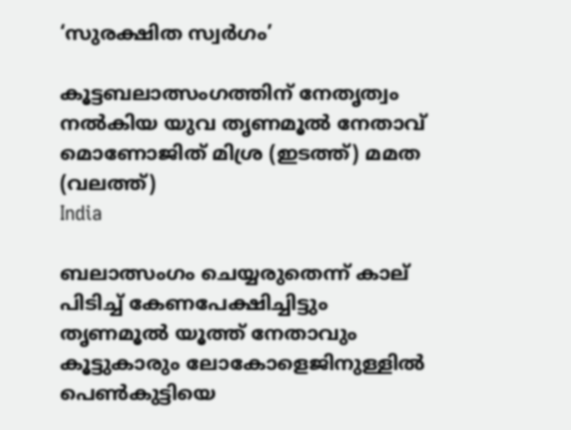‘സുരക്ഷിത സ്വർഗം’

കൂട്ടബലാത്സംഗത്തിന് നേതൃത്വം നല്‍കിയ യുവ തൃണമൂല്‍ നേതാവ് മൊണോജിത് മിശ്ര (ഇടത്ത്) മമത (വലത്ത്)
India

ബലാത്സംഗം ചെയ്യരുതെന്ന് കാല് പിടിച്ച് കേണപേക്ഷിച്ചിട്ടും തൃണമൂല്‍ യൂത്ത് നേതാവും കൂട്ടുകാരും ലോകോളെജിനുള്ളില്‍ പെണ്‍കുട്ടിയെ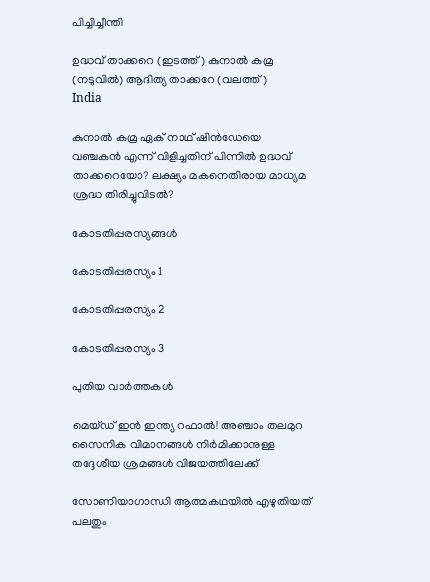പിച്ചിച്ചീന്തി

ഉദ്ധവ് താക്കറെ (ഇടത്ത്) കുനാല്‍ കമ്ര (നടുവില്‍) ആദിത്യ താക്കറേ (വലത്ത്)
India

കുനാല്‍ കമ്ര ഏക് നാഥ് ഷിന്‍ഡേയെ വഞ്ചകന്‍ എന്ന് വിളിച്ചതിന് പിന്നില്‍ ഉദ്ധവ് താക്കറെയോ? ലക്ഷ്യം മകനെതിരായ മാധ്യമ ശ്രദ്ധ തിരിച്ചുവിടല്‍?

കോടതിപ്പരസ്യങ്ങള്‍

കോടതിപ്പരസ്യം 1

കോടതിപ്പരസ്യം 2

കോടതിപ്പരസ്യം 3

പുതിയ വാര്‍ത്തകള്‍

മെയ്ഡ് ഇന്‍ ഇന്ത്യ റഫാല്‍! അഞ്ചാം തലമുറ സൈനിക വിമാനങ്ങള്‍ നിര്‍മിക്കാനുള്ള തദ്ദേശീയ ശ്രമങ്ങള്‍ വിജയത്തിലേക്ക്

സോണിയാഗാന്ധി ആത്മകഥയില്‍ എഴുതിയത് പലതും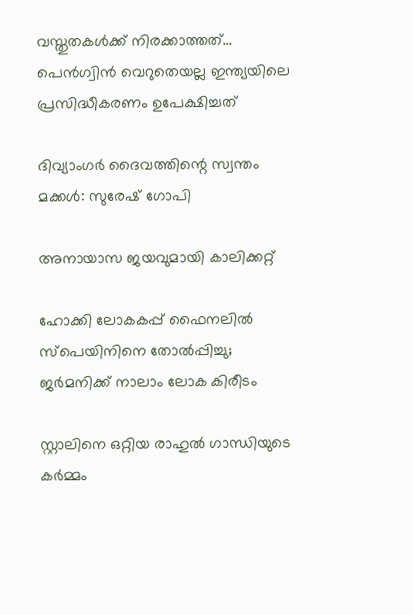വസ്തുതകള്‍ക്ക് നിരക്കാത്തത്… പെന്‍ഗ്വിന്‍ വെറുതെയല്ല ഇന്ത്യയിലെ പ്രസിദ്ധീകരണം ഉപേക്ഷിച്ചത്

ദിവ്യാംഗര്‍ ദൈവത്തിന്റെ സ്വന്തം മക്കള്‍: സുരേഷ് ഗോപി

അനായാസ ജയവുമായി കാലിക്കറ്റ്

ഹോക്കി ലോകകപ്പ് ഫൈനലില്‍ സ്‌പെയിനിനെ തോല്‍പ്പിച്ചു; ജര്‍മനിക്ക് നാലാം ലോക കിരീടം

സ്റ്റാലിനെ ഒറ്റിയ രാഹുല്‍ ഗാന്ധിയുടെ കര്‍മ്മം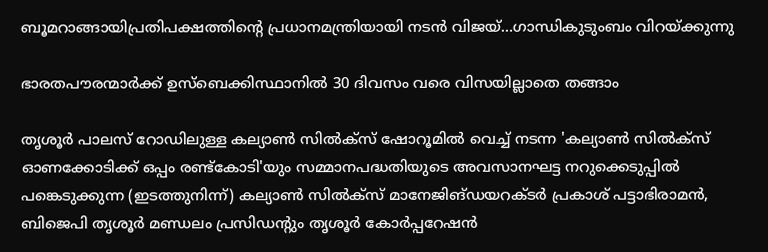ബൂമറാങ്ങായിപ്രതിപക്ഷത്തിന്റെ പ്രധാനമന്ത്രിയായി നടന്‍ വിജയ്…ഗാന്ധികുടുംബം വിറയ്‌ക്കുന്നു

ഭാരതപൗരന്മാര്‍ക്ക് ഉസ്ബെക്കിസ്ഥാനില്‍ 30 ദിവസം വരെ വിസയില്ലാതെ തങ്ങാം

തൃശൂര്‍ പാലസ് റോഡിലുള്ള കല്യാണ്‍ സില്‍ക്‌സ് ഷോറൂമില്‍ വെച്ച് നടന്ന 'കല്യാണ്‍ സില്‍ക്‌സ് ഓണക്കോടിക്ക് ഒപ്പം രണ്ട്‌കോടി'യും സമ്മാനപദ്ധതിയുടെ അവസാനഘട്ട നറുക്കെടുപ്പില്‍ പങ്കെടുക്കുന്ന (ഇടത്തുനിന്ന്) കല്യാണ്‍ സില്‍ക്‌സ് മാനേജിങ്ഡയറക്ടര്‍ പ്രകാശ് പട്ടാഭിരാമന്‍, ബിജെപി തൃശൂര്‍ മണ്ഡലം പ്രസിഡന്റും തൃശൂര്‍ കോര്‍പ്പറേഷന്‍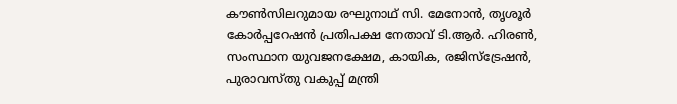കൗണ്‍സിലറുമായ രഘുനാഥ് സി. മേനോന്‍, തൃശൂര്‍ കോര്‍പ്പറേഷന്‍ പ്രതിപക്ഷ നേതാവ് ടി.ആര്‍. ഹിരണ്‍, സംസ്ഥാന യുവജനക്ഷേമ, കായിക, രജിസ്‌ട്രേഷന്‍, പുരാവസ്തു വകുപ്പ് മന്ത്രി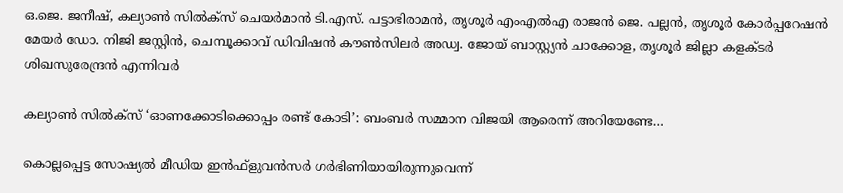ഒ.ജെ. ജനീഷ്, കല്യാണ്‍ സില്‍ക്‌സ് ചെയര്‍മാന്‍ ടി.എസ്. പട്ടാഭിരാമന്‍, തൃശൂര്‍ എംഎല്‍എ രാജന്‍ ജെ. പല്ലന്‍, തൃശൂര്‍ കോര്‍പ്പറേഷന്‍ മേയര്‍ ഡോ. നിജി ജസ്റ്റിന്‍, ചെമ്പൂക്കാവ് ഡിവിഷന്‍ കൗണ്‍സിലര്‍ അഡ്വ. ജോയ് ബാസ്റ്റ്യന്‍ ചാക്കോള, തൃശൂര്‍ ജില്ലാ കളക്ടര്‍ ശിഖസുരേന്ദ്രന്‍ എന്നിവര്‍

കല്യാണ്‍ സില്‍ക്‌സ് ‘ഓണക്കോടിക്കൊപ്പം രണ്ട് കോടി’: ബംബര്‍ സമ്മാന വിജയി ആരെന്ന് അറിയേണ്ടേ…

കൊല്ലപ്പെട്ട സോഷ്യല്‍ മീഡിയ ഇന്‍ഫ്‌ളുവന്‍സര്‍ ഗര്‍ഭിണിയായിരുന്നുവെന്ന്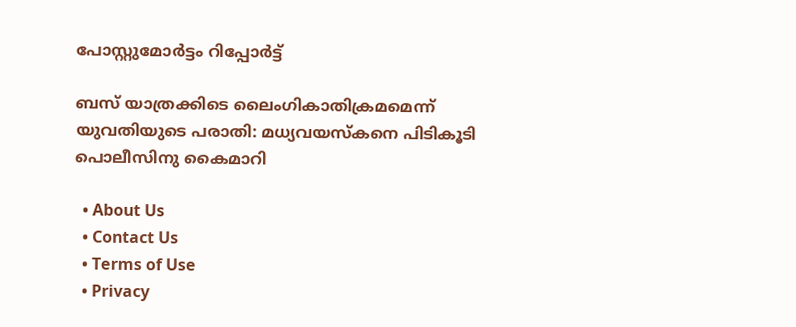പോസ്റ്റുമോര്‍ട്ടം റിപ്പോര്‍ട്ട്

ബസ് യാത്രക്കിടെ ലൈംഗികാതിക്രമമെന്ന് യുവതിയുടെ പരാതി: മധ്യവയസ്‌കനെ പിടികൂടി പൊലീസിനു കൈമാറി

  • About Us
  • Contact Us
  • Terms of Use
  • Privacy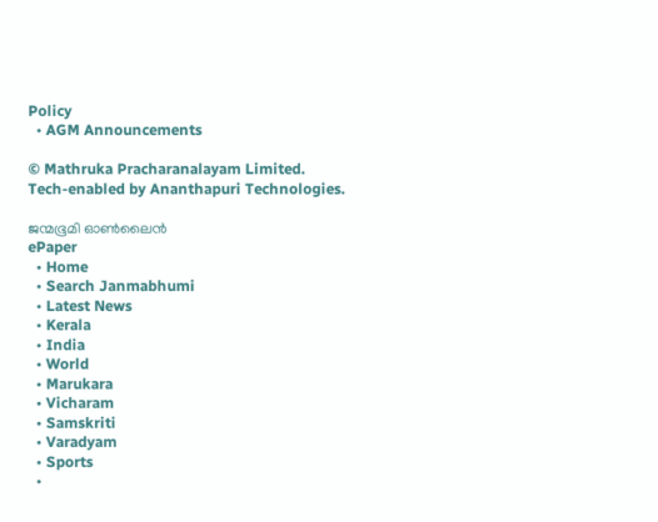Policy
  • AGM Announcements

© Mathruka Pracharanalayam Limited.
Tech-enabled by Ananthapuri Technologies.

ജന്മഭൂമി ഓണ്‍ലൈന്‍
ePaper
  • Home
  • Search Janmabhumi
  • Latest News
  • Kerala
  • India
  • World
  • Marukara
  • Vicharam
  • Samskriti
  • Varadyam
  • Sports
  •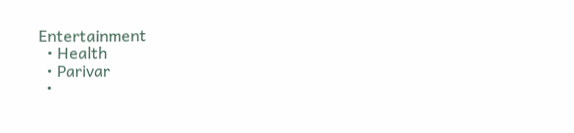Entertainment
  • Health
  • Parivar
  •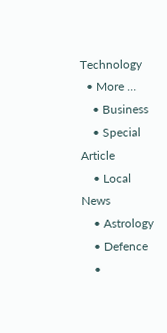Technology
  • More …
    • Business
    • Special Article
    • Local News
    • Astrology
    • Defence
    •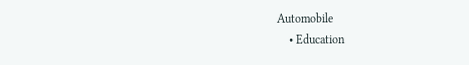Automobile
    • Education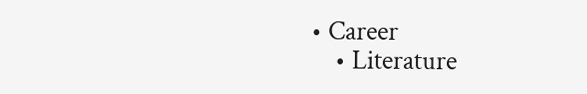• Career
    • Literature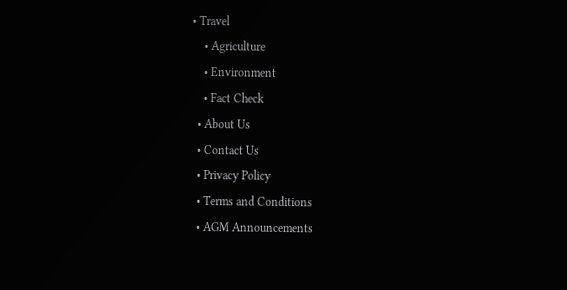• Travel
    • Agriculture
    • Environment
    • Fact Check
  • About Us
  • Contact Us
  • Privacy Policy
  • Terms and Conditions
  • AGM Announcements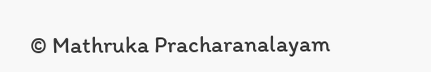© Mathruka Pracharanalayam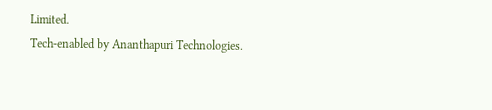Limited.
Tech-enabled by Ananthapuri Technologies.